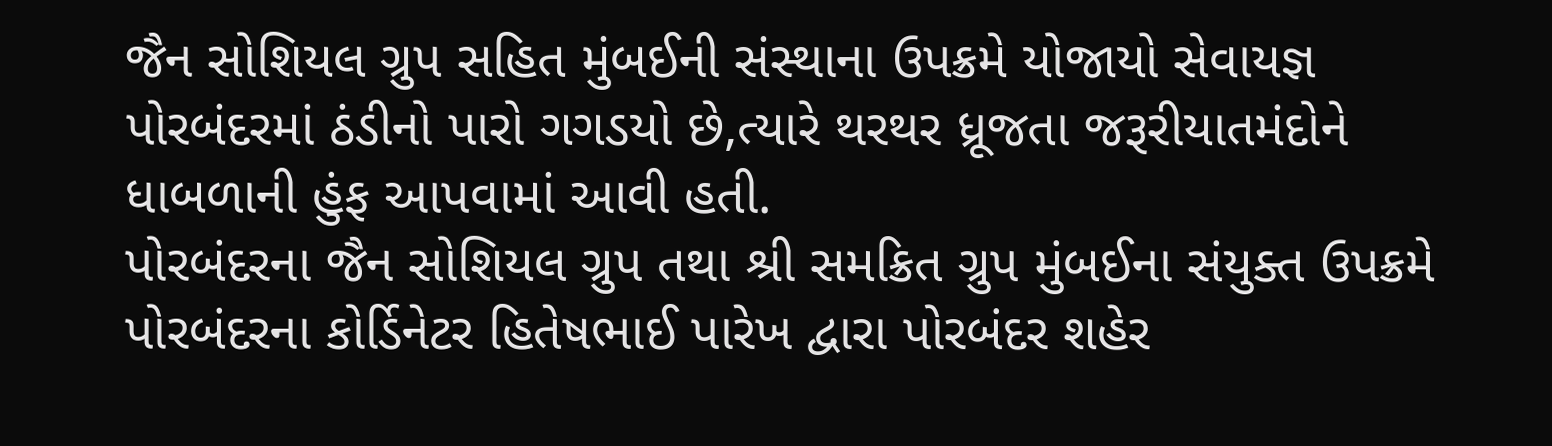જૈન સોશિયલ ગ્રુપ સહિત મુંબઈની સંસ્થાના ઉપક્રમે યોજાયો સેવાયજ્ઞ
પોરબંદરમાં ઠંડીનો પારો ગગડયો છે,ત્યારે થરથર ધ્રૂજતા જરૂરીયાતમંદોને ધાબળાની હુંફ આપવામાં આવી હતી.
પોરબંદરના જૈન સોશિયલ ગ્રુપ તથા શ્રી સમક્રિત ગ્રુપ મુંબઈના સંયુક્ત ઉપક્રમે પોરબંદરના કોર્ડિનેટર હિતેષભાઈ પારેખ દ્વારા પોરબંદર શહેર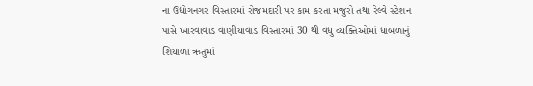ના ઉદ્યોગનગર વિસ્તારમાં રોજમદારી પર કામ કરતા મજુરો તથા રેલ્વે સ્ટેશન પાસે ખારવાવાડ વાણીયાવાડ વિસ્તારમાં 30 થી વધુ વ્યક્તિઓમાં ધાબળાનું શિયાળા ઋતુમાં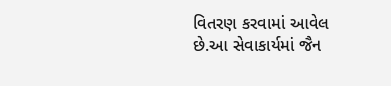વિતરણ કરવામાં આવેલ છે.આ સેવાકાર્યમાં જૈન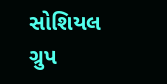સોશિયલ ગ્રુપ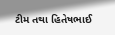ટીમ તથા હિતેષભાઈ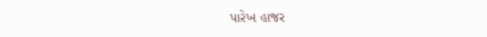પારેખ હાજર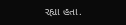રહ્યા હતા.